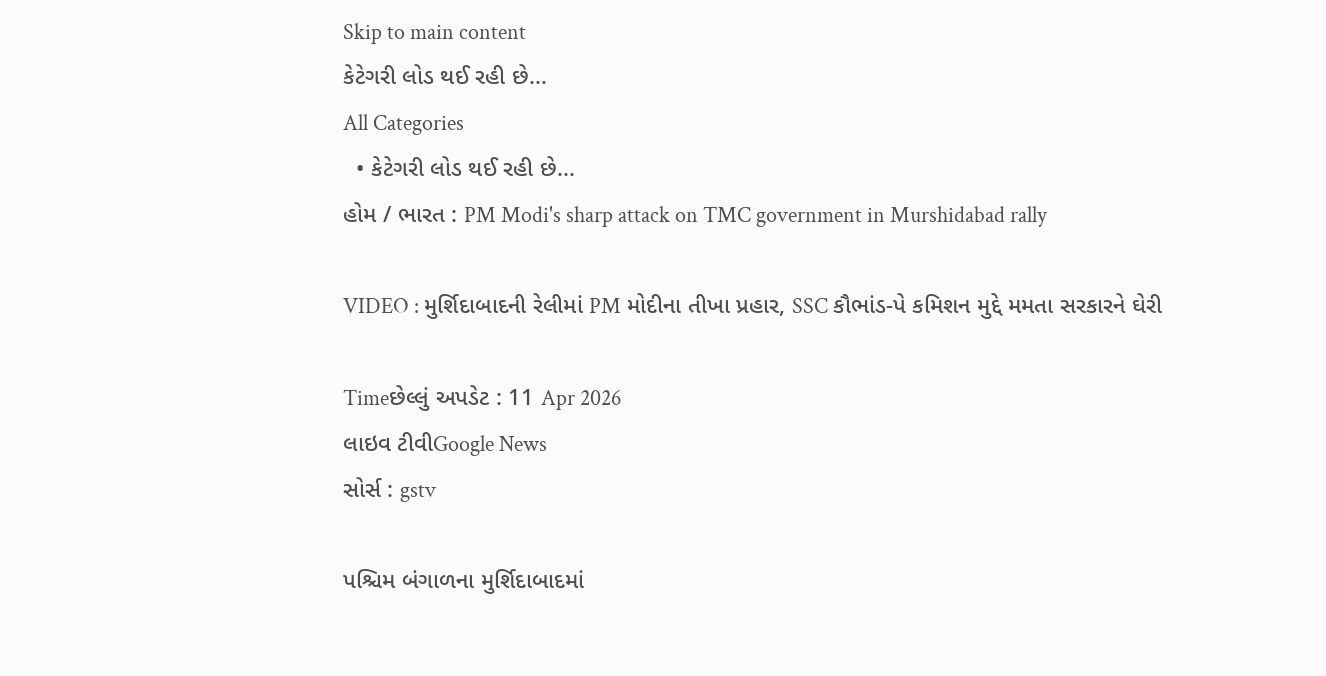Skip to main content
કેટેગરી લોડ થઈ રહી છે...
All Categories
  • કેટેગરી લોડ થઈ રહી છે...
હોમ / ભારત : PM Modi's sharp attack on TMC government in Murshidabad rally

VIDEO : મુર્શિદાબાદની રેલીમાં PM મોદીના તીખા પ્રહાર, SSC કૌભાંડ-પે કમિશન મુદ્દે મમતા સરકારને ઘેરી

Timeછેલ્લું અપડેટ : 11 Apr 2026
લાઇવ ટીવીGoogle News
સોર્સ : gstv

પશ્ચિમ બંગાળના મુર્શિદાબાદમાં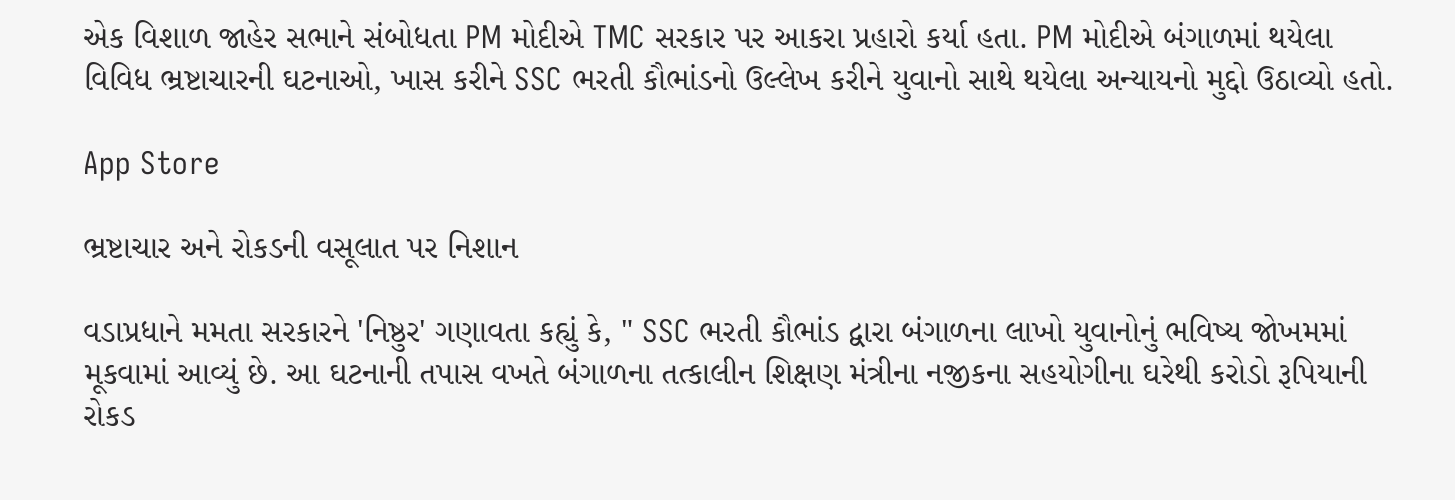એક વિશાળ જાહેર સભાને સંબોધતા PM મોદીએ TMC સરકાર પર આકરા પ્રહારો કર્યા હતા. PM મોદીએ બંગાળમાં થયેલા વિવિધ ભ્રષ્ટાચારની ઘટનાઓ, ખાસ કરીને SSC ભરતી કૌભાંડનો ઉલ્લેખ કરીને યુવાનો સાથે થયેલા અન્યાયનો મુદ્દો ઉઠાવ્યો હતો.

App Store

ભ્રષ્ટાચાર અને રોકડની વસૂલાત પર નિશાન

વડાપ્રધાને મમતા સરકારને 'નિષ્ઠુર' ગણાવતા કહ્યું કે, " SSC ભરતી કૌભાંડ દ્વારા બંગાળના લાખો યુવાનોનું ભવિષ્ય જોખમમાં મૂકવામાં આવ્યું છે. આ ઘટનાની તપાસ વખતે બંગાળના તત્કાલીન શિક્ષણ મંત્રીના નજીકના સહયોગીના ઘરેથી કરોડો રૂપિયાની રોકડ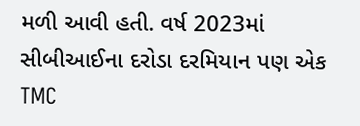મળી આવી હતી. વર્ષ 2023માં સીબીઆઈના દરોડા દરમિયાન પણ એક TMC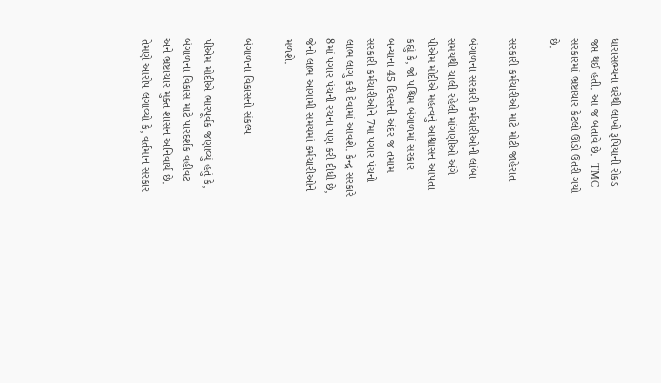ધારાસભ્યના ઘરેથી લાખો રૂપિયાની રોકડ જપ્ત થઈ હતી. આ જ બતાવે છે.  TMC સરકારમાં ભ્રષ્ટાચાર કેટલો ઊંડો ઉતરી ગયો છે.

સરકારી કર્મચારીઓ માટે મોટી જાહેરાત

બંગાળના સરકારી કર્મચારીઓની લાંબા સમયથી ચાલી રહેલી માંગણીઓ અંગે પીએમ મોદીએ મહત્વનું આશ્વાસન આપતા કહ્યું કે, જો પશ્ચિમ બંગાળમાં સરકાર બન્યાના 45 દિવસની અંદર જ તમામ સરકારી કર્મચારીઓને 7મા પગાર પંચનો લાભ લાગુ કરી દેવામાં આવશે. કેન્દ્ર સરકારે 8માં પગાર પંચની રચના પણ કરી દીધી છે, જેનો લાભ આગામી સમયમાં કર્મચારીઓને મળશે.

બંગાળના વિકાસનો સંકલ્પ

પીએમ મોદીએ ભારપૂર્વક જણાવ્યું હતું કે, બંગાળના વિકાસ માટે પારદર્શક વહીવટ અને ભ્રષ્ટાચાર મુક્ત શાસન અનિવાર્ય છે. તેમણે આરોપ લગાવ્યો કે, વર્તમાન સરકાર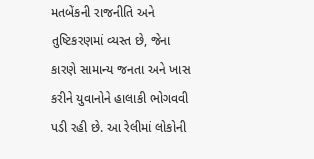મતબેંકની રાજનીતિ અને તુષ્ટિકરણમાં વ્યસ્ત છે, જેના કારણે સામાન્ય જનતા અને ખાસ કરીને યુવાનોને હાલાકી ભોગવવી પડી રહી છે. આ રેલીમાં લોકોની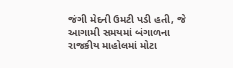જંગી મેદની ઉમટી પડી હતી, જે આગામી સમયમાં બંગાળના રાજકીય માહોલમાં મોટા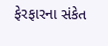ફેરફારના સંકેત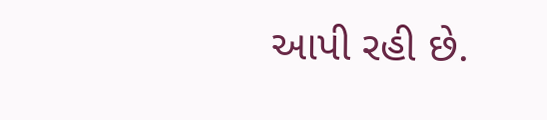આપી રહી છે.